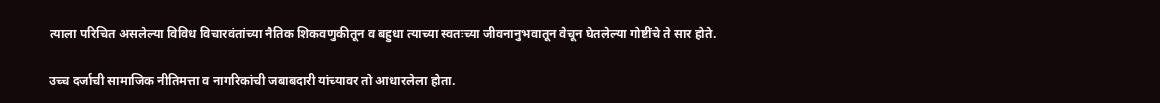त्याला परिचित असलेल्या विविध विचारवंतांच्या नैतिक शिकवणुकीतून व बहुधा त्याच्या स्वतःच्या जीवनानुभवातून वेचून घेतलेल्या गोष्टींचे ते सार होते.

उच्च दर्जाची सामाजिक नीतिमत्ता व नागरिकांची जबाबदारी यांच्यावर तो आधारलेला होता.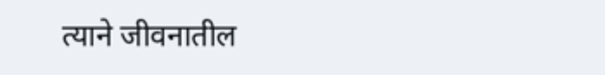त्याने जीवनातील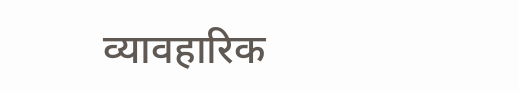व्यावहारिक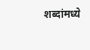शब्दांमध्ये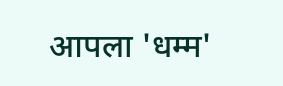आपला 'धम्म'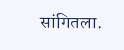सांगितला.